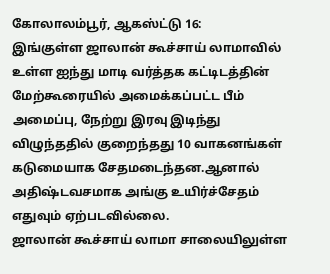கோலாலம்பூர், ஆகஸ்ட்டு 16:
இங்குள்ள ஜாலான் கூச்சாய் லாமாவில் உள்ள ஐந்து மாடி வர்த்தக கட்டிடத்தின் மேற்கூரையில் அமைக்கப்பட்ட பீம் அமைப்பு, நேற்று இரவு இடிந்து விழுந்ததில் குறைந்தது 10 வாகனங்கள் கடுமையாக சேதமடைந்தன.ஆனால் அதிஷ்டவசமாக அங்கு உயிர்ச்சேதம் எதுவும் ஏற்படவில்லை.
ஜாலான் கூச்சாய் லாமா சாலையிலுள்ள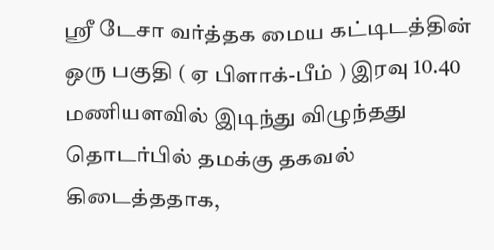ஸ்ரீ டேசா வர்த்தக மைய கட்டிடத்தின் ஒரு பகுதி ( ஏ பிளாக்-பீம் ) இரவு 10.40 மணியளவில் இடிந்து விழுந்தது தொடர்பில் தமக்கு தகவல் கிடைத்ததாக,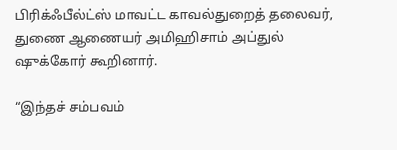பிரிக்ஃபீல்ட்ஸ் மாவட்ட காவல்துறைத் தலைவர், துணை ஆணையர் அமிஹிசாம் அப்துல் ஷுக்கோர் கூறினார்.

“இந்தச் சம்பவம்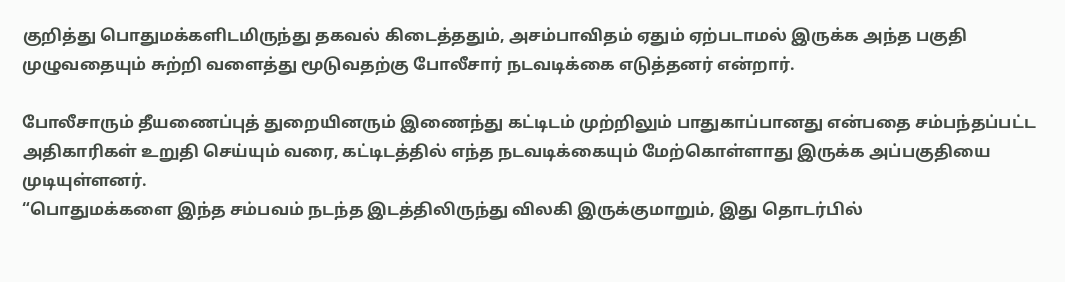குறித்து பொதுமக்களிடமிருந்து தகவல் கிடைத்ததும், அசம்பாவிதம் ஏதும் ஏற்படாமல் இருக்க அந்த பகுதி முழுவதையும் சுற்றி வளைத்து மூடுவதற்கு போலீசார் நடவடிக்கை எடுத்தனர் என்றார்.

போலீசாரும் தீயணைப்புத் துறையினரும் இணைந்து கட்டிடம் முற்றிலும் பாதுகாப்பானது என்பதை சம்பந்தப்பட்ட அதிகாரிகள் உறுதி செய்யும் வரை, கட்டிடத்தில் எந்த நடவடிக்கையும் மேற்கொள்ளாது இருக்க அப்பகுதியை முடியுள்ளனர்.
“பொதுமக்களை இந்த சம்பவம் நடந்த இடத்திலிருந்து விலகி இருக்குமாறும், இது தொடர்பில்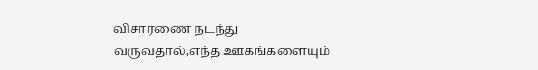விசாரணை நடந்து வருவதால்,எந்த ஊகங்களையும்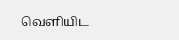வெளியிட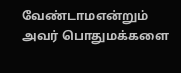வேண்டாமஎன்றும் அவர் பொதுமக்களை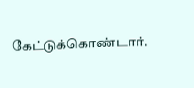கேட்டுக்கொண்டார்.